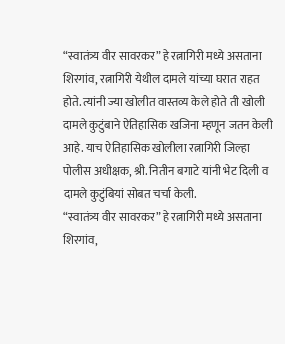“स्वातंत्र्य वीर सावरकर” हे रत्नागिरी मध्ये असताना शिरगांव, रत्नागिरी येथील दामले यांच्या घरात राहत होते. त्यांनी ज्या खोलीत वास्तव्य केले होते ती खोली दामले कुटुंबाने ऐतिहासिक खजिना म्हणून जतन केली आहे. याच ऐतिहासिक खोलीला रत्नागिरी जिल्हा पोलीस अधीक्षक, श्री. नितीन बगाटे यांनी भेट दिली व दामले कुटुंबियां सोबत चर्चा केली.
“स्वातंत्र्य वीर सावरकर” हे रत्नागिरी मध्ये असताना शिरगांव,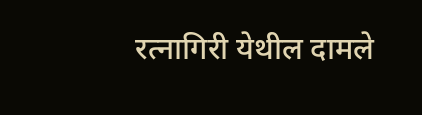रत्नागिरी येथील दामले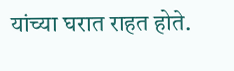यांच्या घरात राहत होते.